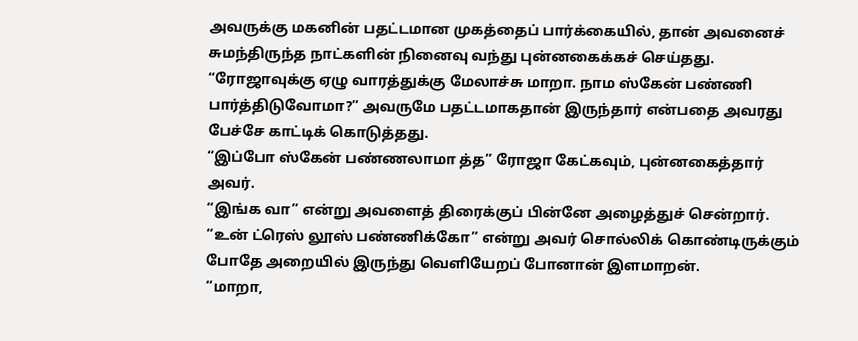அவருக்கு மகனின் பதட்டமான முகத்தைப் பார்க்கையில், தான் அவனைச் சுமந்திருந்த நாட்களின் நினைவு வந்து புன்னகைக்கச் செய்தது.
“ரோஜாவுக்கு ஏழு வாரத்துக்கு மேலாச்சு மாறா. நாம ஸ்கேன் பண்ணி பார்த்திடுவோமா?” அவருமே பதட்டமாகதான் இருந்தார் என்பதை அவரது பேச்சே காட்டிக் கொடுத்தது.
“இப்போ ஸ்கேன் பண்ணலாமா த்த” ரோஜா கேட்கவும், புன்னகைத்தார் அவர்.
“இங்க வா” என்று அவளைத் திரைக்குப் பின்னே அழைத்துச் சென்றார்.
“உன் ட்ரெஸ் லூஸ் பண்ணிக்கோ” என்று அவர் சொல்லிக் கொண்டிருக்கும் போதே அறையில் இருந்து வெளியேறப் போனான் இளமாறன்.
“மாறா,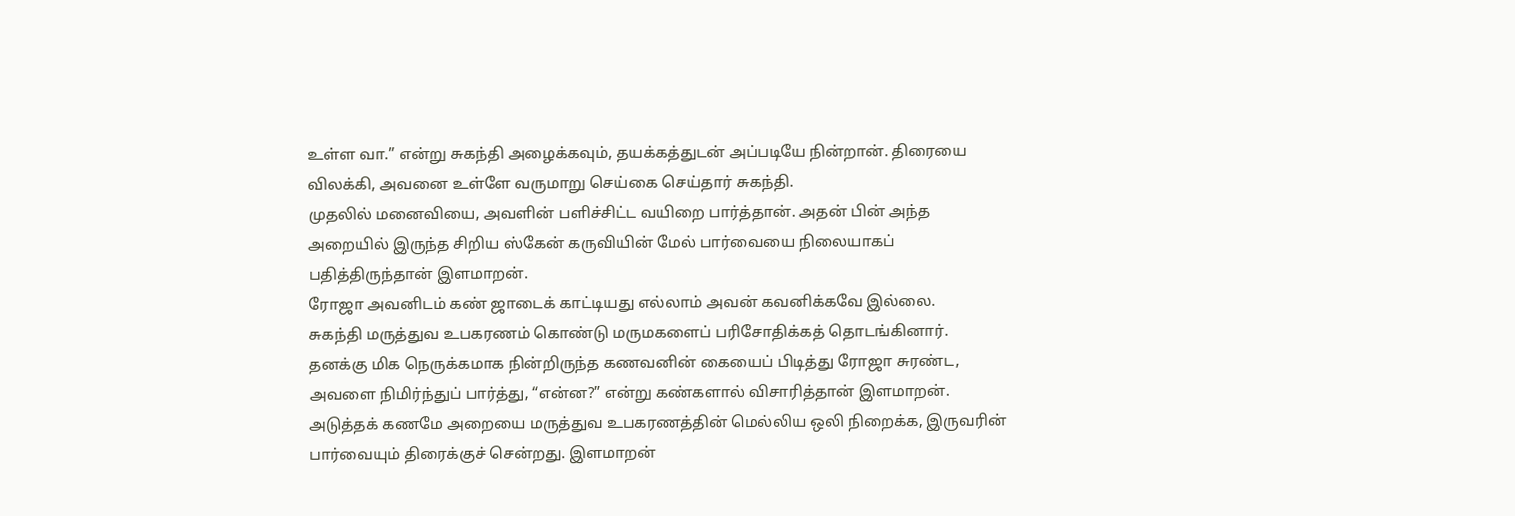உள்ள வா.” என்று சுகந்தி அழைக்கவும், தயக்கத்துடன் அப்படியே நின்றான். திரையை விலக்கி, அவனை உள்ளே வருமாறு செய்கை செய்தார் சுகந்தி.
முதலில் மனைவியை, அவளின் பளிச்சிட்ட வயிறை பார்த்தான். அதன் பின் அந்த அறையில் இருந்த சிறிய ஸ்கேன் கருவியின் மேல் பார்வையை நிலையாகப் பதித்திருந்தான் இளமாறன்.
ரோஜா அவனிடம் கண் ஜாடைக் காட்டியது எல்லாம் அவன் கவனிக்கவே இல்லை.
சுகந்தி மருத்துவ உபகரணம் கொண்டு மருமகளைப் பரிசோதிக்கத் தொடங்கினார்.
தனக்கு மிக நெருக்கமாக நின்றிருந்த கணவனின் கையைப் பிடித்து ரோஜா சுரண்ட, அவளை நிமிர்ந்துப் பார்த்து, “என்ன?” என்று கண்களால் விசாரித்தான் இளமாறன்.
அடுத்தக் கணமே அறையை மருத்துவ உபகரணத்தின் மெல்லிய ஒலி நிறைக்க, இருவரின் பார்வையும் திரைக்குச் சென்றது. இளமாறன்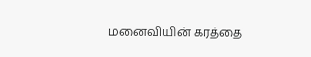மனைவியின் கரத்தை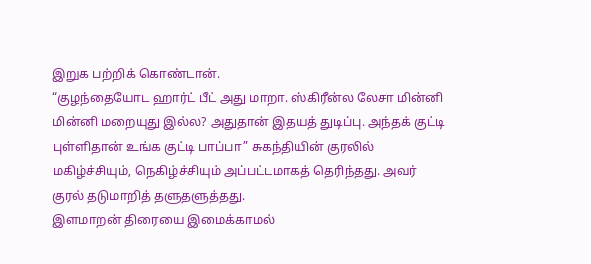இறுக பற்றிக் கொண்டான்.
“குழந்தையோட ஹார்ட் பீட் அது மாறா. ஸ்கிரீன்ல லேசா மின்னி மின்னி மறையுது இல்ல? அதுதான் இதயத் துடிப்பு. அந்தக் குட்டி புள்ளிதான் உங்க குட்டி பாப்பா” சுகந்தியின் குரலில் மகிழ்ச்சியும், நெகிழ்ச்சியும் அப்பட்டமாகத் தெரிந்தது. அவர் குரல் தடுமாறித் தளுதளுத்தது.
இளமாறன் திரையை இமைக்காமல்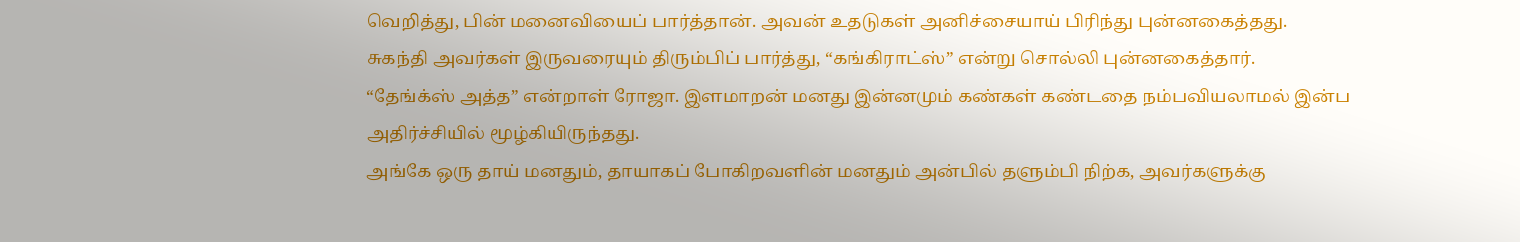வெறித்து, பின் மனைவியைப் பார்த்தான். அவன் உதடுகள் அனிச்சையாய் பிரிந்து புன்னகைத்தது.
சுகந்தி அவர்கள் இருவரையும் திரும்பிப் பார்த்து, “கங்கிராட்ஸ்” என்று சொல்லி புன்னகைத்தார்.
“தேங்க்ஸ் அத்த” என்றாள் ரோஜா. இளமாறன் மனது இன்னமும் கண்கள் கண்டதை நம்பவியலாமல் இன்ப அதிர்ச்சியில் மூழ்கியிருந்தது.
அங்கே ஒரு தாய் மனதும், தாயாகப் போகிறவளின் மனதும் அன்பில் தளும்பி நிற்க, அவர்களுக்கு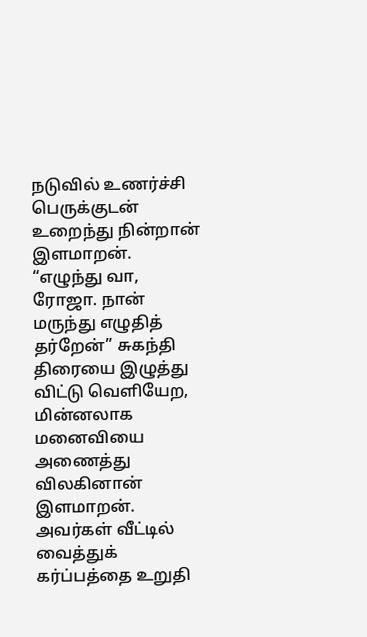நடுவில் உணர்ச்சி பெருக்குடன் உறைந்து நின்றான் இளமாறன்.
“எழுந்து வா, ரோஜா. நான் மருந்து எழுதித் தர்றேன்” சுகந்தி திரையை இழுத்து விட்டு வெளியேற, மின்னலாக மனைவியை அணைத்து விலகினான் இளமாறன்.
அவர்கள் வீட்டில் வைத்துக் கர்ப்பத்தை உறுதி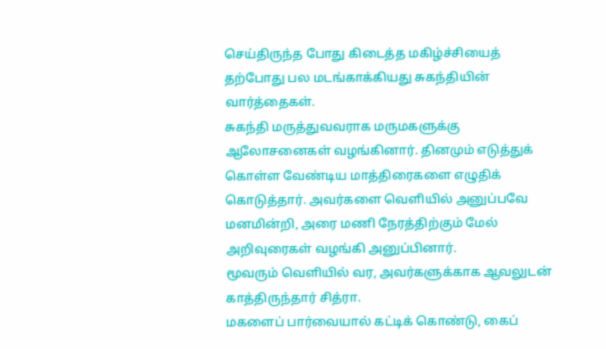செய்திருந்த போது கிடைத்த மகிழ்ச்சியைத் தற்போது பல மடங்காக்கியது சுகந்தியின் வார்த்தைகள்.
சுகந்தி மருத்துவவராக மருமகளுக்கு ஆலோசனைகள் வழங்கினார். தினமும் எடுத்துக் கொள்ள வேண்டிய மாத்திரைகளை எழுதிக் கொடுத்தார். அவர்களை வெளியில் அனுப்பவே மனமின்றி, அரை மணி நேரத்திற்கும் மேல் அறிவுரைகள் வழங்கி அனுப்பினார்.
மூவரும் வெளியில் வர, அவர்களுக்காக ஆவலுடன் காத்திருந்தார் சித்ரா.
மகளைப் பார்வையால் கட்டிக் கொண்டு, கைப்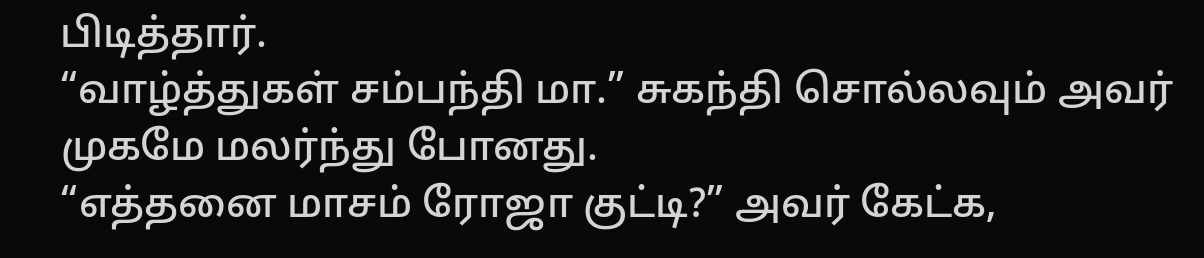பிடித்தார்.
“வாழ்த்துகள் சம்பந்தி மா.” சுகந்தி சொல்லவும் அவர் முகமே மலர்ந்து போனது.
“எத்தனை மாசம் ரோஜா குட்டி?” அவர் கேட்க,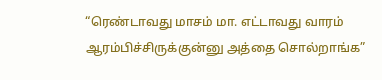“ரெண்டாவது மாசம் மா. எட்டாவது வாரம் ஆரம்பிச்சிருக்குன்னு அத்தை சொல்றாங்க”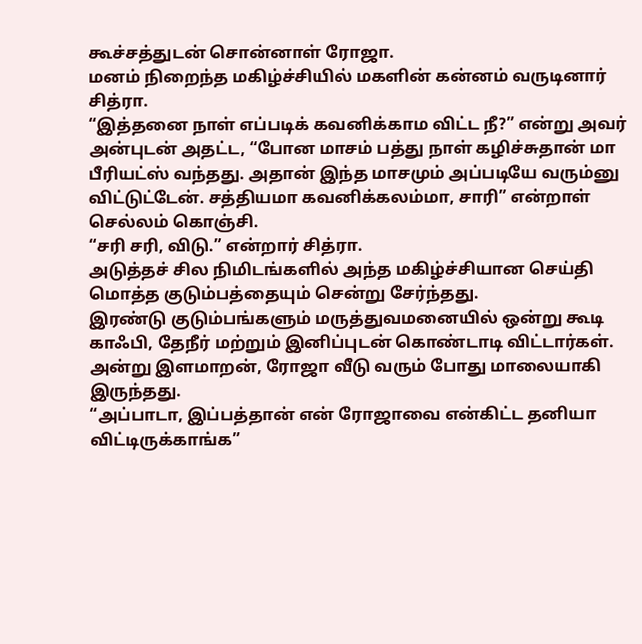கூச்சத்துடன் சொன்னாள் ரோஜா.
மனம் நிறைந்த மகிழ்ச்சியில் மகளின் கன்னம் வருடினார் சித்ரா.
“இத்தனை நாள் எப்படிக் கவனிக்காம விட்ட நீ?” என்று அவர் அன்புடன் அதட்ட, “போன மாசம் பத்து நாள் கழிச்சுதான் மா பீரியட்ஸ் வந்தது. அதான் இந்த மாசமும் அப்படியே வரும்னு விட்டுட்டேன். சத்தியமா கவனிக்கலம்மா, சாரி” என்றாள் செல்லம் கொஞ்சி.
“சரி சரி, விடு.” என்றார் சித்ரா.
அடுத்தச் சில நிமிடங்களில் அந்த மகிழ்ச்சியான செய்தி மொத்த குடும்பத்தையும் சென்று சேர்ந்தது.
இரண்டு குடும்பங்களும் மருத்துவமனையில் ஒன்று கூடி காஃபி, தேநீர் மற்றும் இனிப்புடன் கொண்டாடி விட்டார்கள்.
அன்று இளமாறன், ரோஜா வீடு வரும் போது மாலையாகி இருந்தது.
“அப்பாடா, இப்பத்தான் என் ரோஜாவை என்கிட்ட தனியா விட்டிருக்காங்க”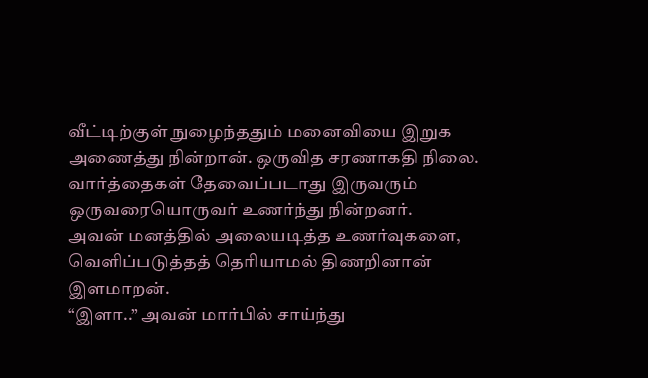வீட்டிற்குள் நுழைந்ததும் மனைவியை இறுக அணைத்து நின்றான். ஒருவித சரணாகதி நிலை. வார்த்தைகள் தேவைப்படாது இருவரும் ஒருவரையொருவர் உணர்ந்து நின்றனர்.
அவன் மனத்தில் அலையடித்த உணர்வுகளை, வெளிப்படுத்தத் தெரியாமல் திணறினான் இளமாறன்.
“இளா..” அவன் மார்பில் சாய்ந்து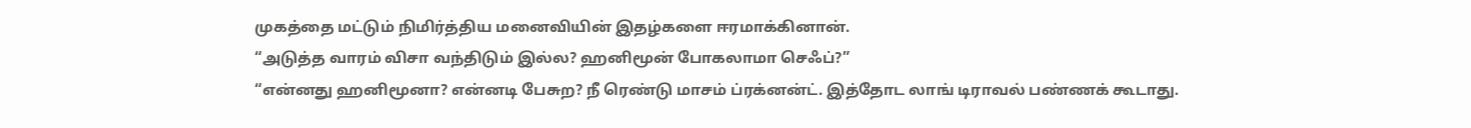முகத்தை மட்டும் நிமிர்த்திய மனைவியின் இதழ்களை ஈரமாக்கினான்.
“அடுத்த வாரம் விசா வந்திடும் இல்ல? ஹனிமூன் போகலாமா செஃப்?”
“என்னது ஹனிமூனா? என்னடி பேசுற? நீ ரெண்டு மாசம் ப்ரக்னன்ட். இத்தோட லாங் டிராவல் பண்ணக் கூடாது.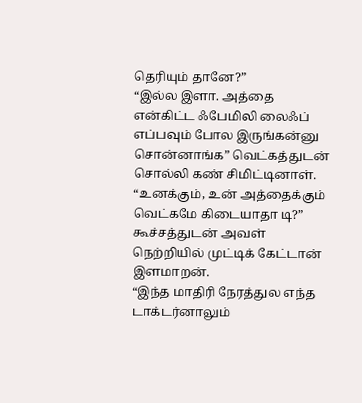தெரியும் தானே?”
“இல்ல இளா. அத்தை என்கிட்ட ஃபேமிலி லைஃப் எப்பவும் போல இருங்கன்னு சொன்னாங்க” வெட்கத்துடன் சொல்லி கண் சிமிட்டினாள்.
“உனக்கும், உன் அத்தைக்கும் வெட்கமே கிடையாதா டி?” கூச்சத்துடன் அவள் நெற்றியில் முட்டிக் கேட்டான் இளமாறன்.
“இந்த மாதிரி நேரத்துல எந்த டாக்டர்னாலும்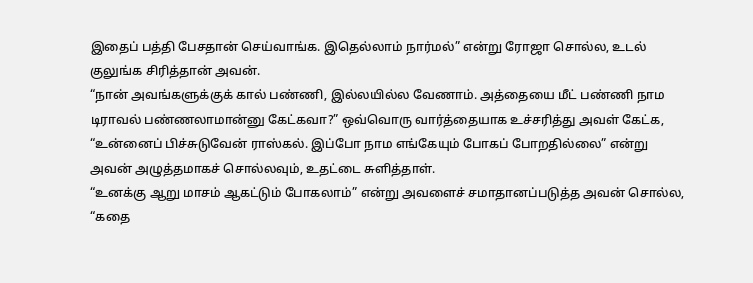இதைப் பத்தி பேசதான் செய்வாங்க. இதெல்லாம் நார்மல்” என்று ரோஜா சொல்ல, உடல் குலுங்க சிரித்தான் அவன்.
“நான் அவங்களுக்குக் கால் பண்ணி, இல்லயில்ல வேணாம். அத்தையை மீட் பண்ணி நாம டிராவல் பண்ணலாமான்னு கேட்கவா?” ஒவ்வொரு வார்த்தையாக உச்சரித்து அவள் கேட்க,
“உன்னைப் பிச்சுடுவேன் ராஸ்கல். இப்போ நாம எங்கேயும் போகப் போறதில்லை” என்று அவன் அழுத்தமாகச் சொல்லவும், உதட்டை சுளித்தாள்.
“உனக்கு ஆறு மாசம் ஆகட்டும் போகலாம்” என்று அவளைச் சமாதானப்படுத்த அவன் சொல்ல,
“கதை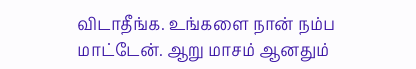விடாதீங்க. உங்களை நான் நம்ப மாட்டேன். ஆறு மாசம் ஆனதும்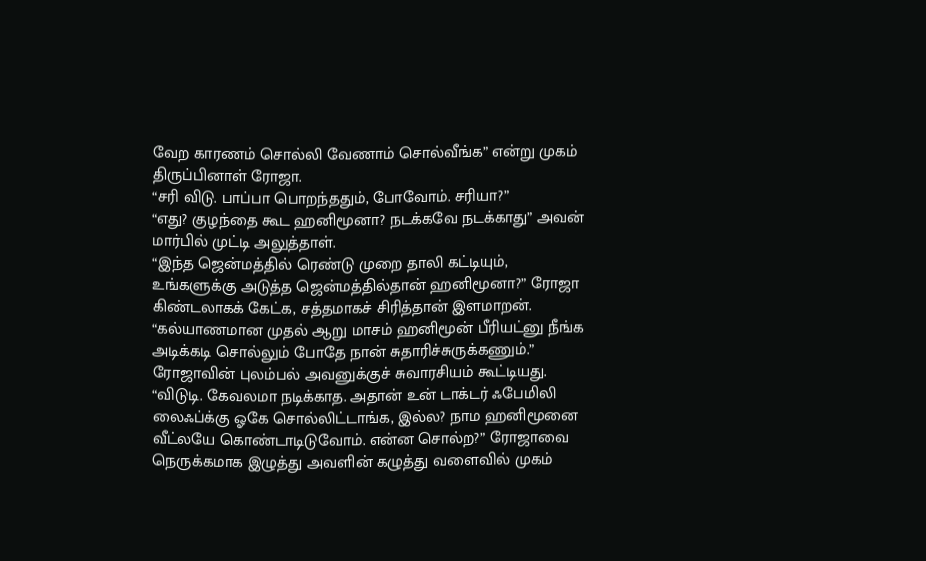வேற காரணம் சொல்லி வேணாம் சொல்வீங்க” என்று முகம் திருப்பினாள் ரோஜா.
“சரி விடு. பாப்பா பொறந்ததும், போவோம். சரியா?”
“எது? குழந்தை கூட ஹனிமூனா? நடக்கவே நடக்காது” அவன் மார்பில் முட்டி அலுத்தாள்.
“இந்த ஜென்மத்தில் ரெண்டு முறை தாலி கட்டியும், உங்களுக்கு அடுத்த ஜென்மத்தில்தான் ஹனிமூனா?” ரோஜா கிண்டலாகக் கேட்க, சத்தமாகச் சிரித்தான் இளமாறன்.
“கல்யாணமான முதல் ஆறு மாசம் ஹனிமூன் பீரியட்னு நீங்க அடிக்கடி சொல்லும் போதே நான் சுதாரிச்சுருக்கணும்.” ரோஜாவின் புலம்பல் அவனுக்குச் சுவாரசியம் கூட்டியது.
“விடுடி. கேவலமா நடிக்காத. அதான் உன் டாக்டர் ஃபேமிலி லைஃப்க்கு ஓகே சொல்லிட்டாங்க, இல்ல? நாம ஹனிமூனை வீட்லயே கொண்டாடிடுவோம். என்ன சொல்ற?” ரோஜாவை நெருக்கமாக இழுத்து அவளின் கழுத்து வளைவில் முகம்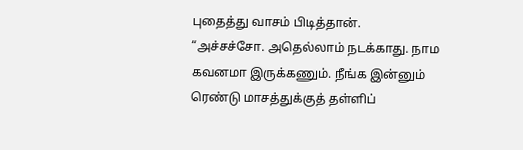புதைத்து வாசம் பிடித்தான்.
“அச்சச்சோ. அதெல்லாம் நடக்காது. நாம கவனமா இருக்கணும். நீங்க இன்னும் ரெண்டு மாசத்துக்குத் தள்ளிப்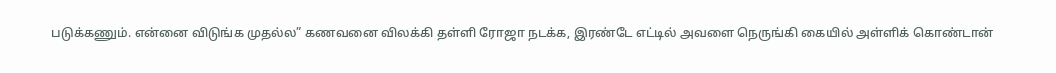படுக்கணும். என்னை விடுங்க முதல்ல” கணவனை விலக்கி தள்ளி ரோஜா நடக்க, இரண்டே எட்டில் அவளை நெருங்கி கையில் அள்ளிக் கொண்டான்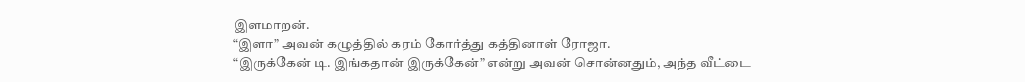இளமாறன்.
“இளா” அவன் கழுத்தில் கரம் கோர்த்து கத்தினாள் ரோஜா.
“இருக்கேன் டி. இங்கதான் இருக்கேன்” என்று அவன் சொன்னதும், அந்த வீட்டை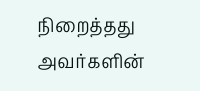நிறைத்தது அவர்களின்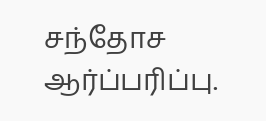சந்தோச ஆர்ப்பரிப்பு.